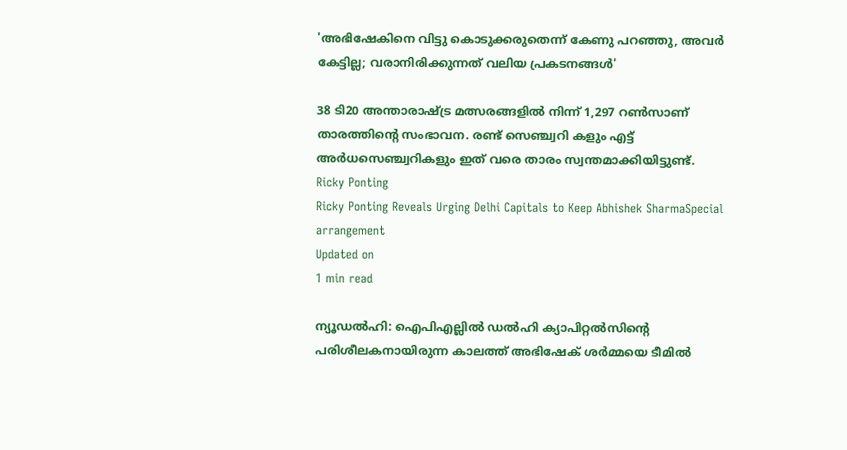'അഭിഷേകിനെ വിട്ടു കൊടുക്കരുതെന്ന് കേണു പറഞ്ഞു, അവര്‍ കേട്ടില്ല; വരാനിരിക്കുന്നത് വലിയ പ്രകടനങ്ങള്‍'

38 ടി20 അന്താരാഷ്ട്ര മത്സരങ്ങളിൽ നിന്ന് 1,297 റൺസാണ് താരത്തിന്റെ സംഭാവന. രണ്ട് സെഞ്ച്വറി കളും എട്ട് അർധസെഞ്ച്വറികളും ഇത് വരെ താരം സ്വന്തമാക്കിയിട്ടുണ്ട്.
Ricky Ponting
Ricky Ponting Reveals Urging Delhi Capitals to Keep Abhishek SharmaSpecial arrangement
Updated on
1 min read

ന്യൂഡൽഹി: ഐപിഎല്ലിൽ ഡൽഹി ക്യാപിറ്റൽസിന്റെ പരിശീലകനായിരുന്ന കാലത്ത് അഭിഷേക് ശർമ്മയെ ടീമിൽ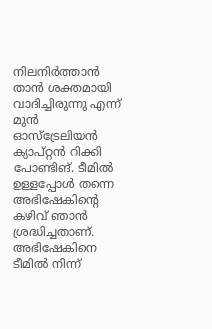നിലനിർത്താൻ താൻ ശക്തമായി വാദിച്ചിരുന്നു എന്ന് മുൻ ഓസ്ട്രേലിയൻ ക്യാപ്റ്റൻ റിക്കി പോണ്ടിങ്. ടീമിൽ ഉള്ളപ്പോൾ തന്നെ അഭിഷേകിന്‍റെ കഴിവ് ഞാൻ ശ്രദ്ധിച്ചതാണ്. അഭിഷേകിനെ ടീമിൽ നിന്ന്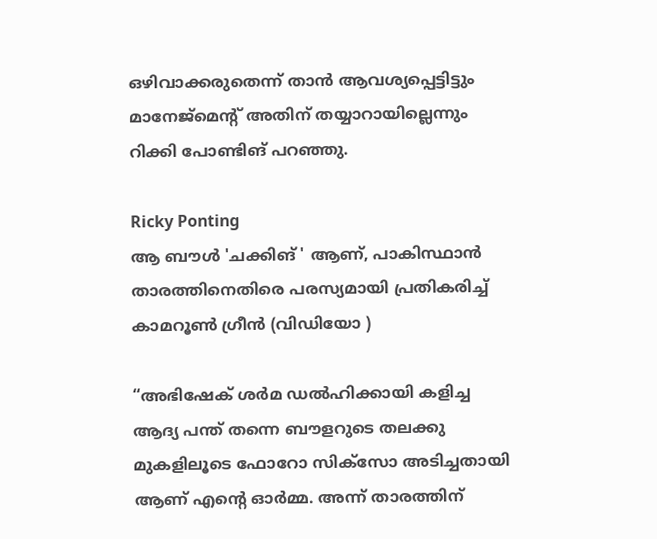ഒഴിവാക്കരുതെന്ന് താൻ ആവശ്യപ്പെട്ടിട്ടും മാനേജ്‌മെന്റ് അതിന് തയ്യാറായില്ലെന്നും റിക്കി പോണ്ടിങ് പറഞ്ഞു.

Ricky Ponting
ആ ബൗൾ 'ചക്കിങ് ' ആണ്, പാകിസ്ഥാൻ താരത്തിനെതിരെ പരസ്യമായി പ്രതികരിച്ച് കാമറൂൺ ഗ്രീൻ (വിഡിയോ )

“അഭിഷേക് ശർമ ഡൽഹിക്കായി കളിച്ച ആദ്യ പന്ത് തന്നെ ബൗളറുടെ തലക്കു മുകളിലൂടെ ഫോറോ സിക്‌സോ അടിച്ചതായി ആണ് എന്റെ ഓർമ്മ. അന്ന് താരത്തിന്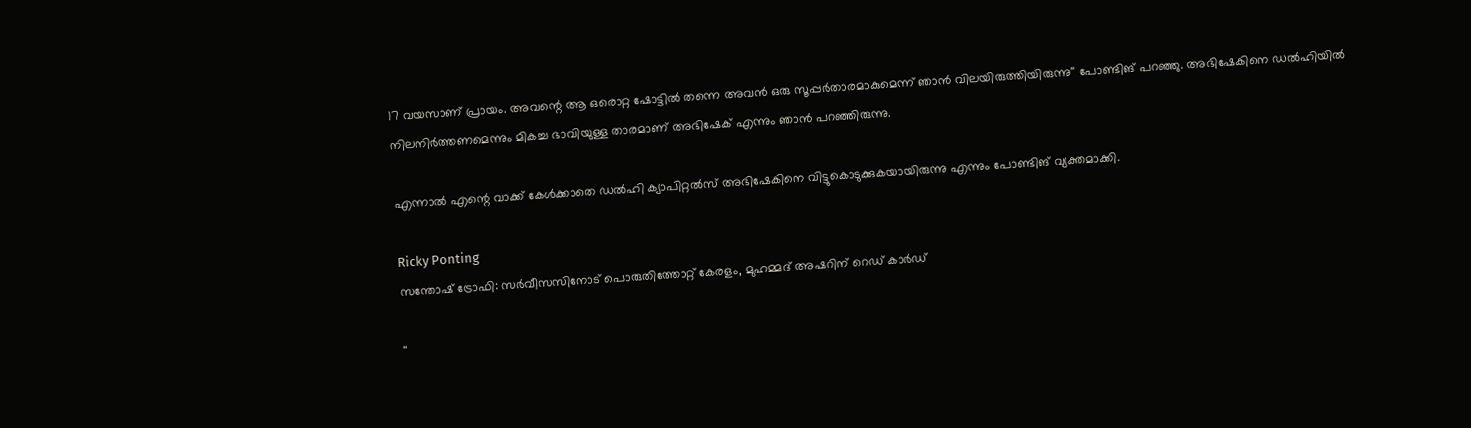17 വയസാണ് പ്രായം. അവന്റെ ആ ഒരൊറ്റ ഷോട്ടിൽ തന്നെ അവൻ ഒരു സൂപ്പർതാരമാകുമെന്ന് ഞാൻ വിലയിരുത്തിയിരുന്നു'' പോണ്ടിങ് പറഞ്ഞു. അഭിഷേകിനെ ഡൽഹിയിൽ നിലനിർത്തണമെന്നും മികച്ച ഭാവിയുള്ള താരമാണ് അഭിഷേക് എന്നും ഞാൻ പറഞ്ഞിരുന്നു.

എന്നാൽ എന്റെ വാക്ക് കേൾക്കാതെ ഡൽഹി ക്യാപിറ്റൽസ് അഭിഷേകിനെ വിട്ടുകൊടുക്കുകയായിരുന്നു എന്നും പോണ്ടിങ് വ്യക്തമാക്കി.

Ricky Ponting
സന്തോഷ് ട്രോഫി: സർവീസസിനോട് പൊരുതിത്തോറ്റ് കേരളം, മുഹമ്മദ് അഷറിന് റെഡ് കാർഡ്

''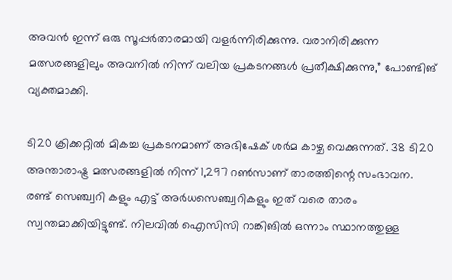അവൻ ഇന്ന് ഒരു സൂപ്പർതാരമായി വളർന്നിരിക്കുന്നു. വരാനിരിക്കുന്ന മത്സരങ്ങളിലും അവനിൽ നിന്ന് വലിയ പ്രകടനങ്ങൾ പ്രതീക്ഷിക്കുന്നു,” പോണ്ടിങ് വ്യക്തമാക്കി.

ടി20 ക്രിക്കറ്റിൽ മികച്ച പ്രകടനമാണ് അഭിഷേക് ശർമ കാഴ്ച വെക്കുന്നത്. 38 ടി20 അന്താരാഷ്ട്ര മത്സരങ്ങളിൽ നിന്ന് 1,297 റൺസാണ് താരത്തിന്റെ സംഭാവന. രണ്ട് സെഞ്ച്വറി കളും എട്ട് അർധസെഞ്ച്വറികളും ഇത് വരെ താരം സ്വന്തമാക്കിയിട്ടുണ്ട്. നിലവിൽ ഐസിസി റാങ്കിങിൽ ഒന്നാം സ്ഥാനത്തുള്ള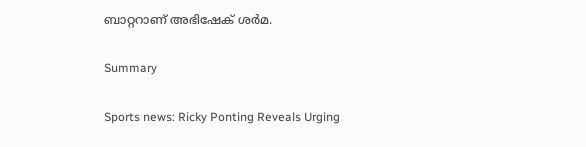ബാറ്ററാണ് അഭിഷേക് ശർമ.

Summary

Sports news: Ricky Ponting Reveals Urging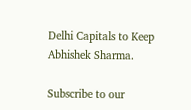Delhi Capitals to Keep Abhishek Sharma.

Subscribe to our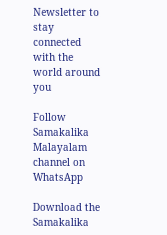Newsletter to stay connected with the world around you

Follow Samakalika Malayalam channel on WhatsApp

Download the Samakalika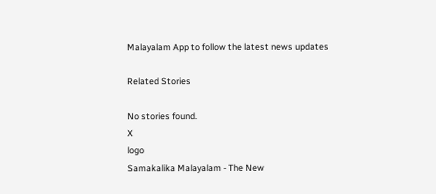Malayalam App to follow the latest news updates

Related Stories

No stories found.
X
logo
Samakalika Malayalam - The New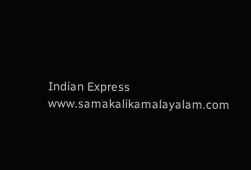Indian Express
www.samakalikamalayalam.com